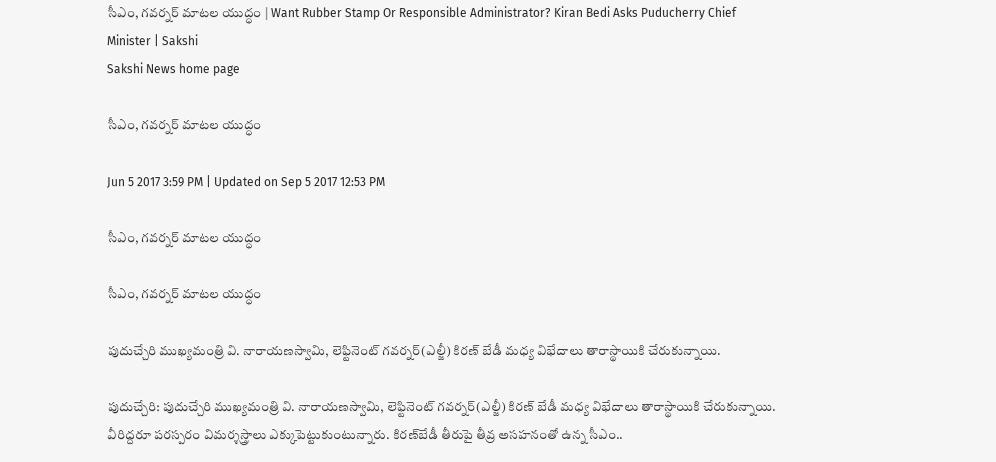సీఎం, గవర్నర్‌ మాటల యుద్ధం | Want Rubber Stamp Or Responsible Administrator? Kiran Bedi Asks Puducherry Chief Minister | Sakshi
Sakshi News home page

సీఎం, గవర్నర్‌ మాటల యుద్ధం

Jun 5 2017 3:59 PM | Updated on Sep 5 2017 12:53 PM

సీఎం, గవర్నర్‌ మాటల యుద్ధం

సీఎం, గవర్నర్‌ మాటల యుద్ధం

పుదుచ్చేరి ముఖ్యమంత్రి వి. నారాయణస్వామి, లెఫ్టినెంట్‌ గవర్నర్‌(ఎల్జీ) కిరణ్ బేడీ మధ్య విభేదాలు తారాస్థాయికి చేరుకున్నాయి.

పుదుచ్చేరి: పుదుచ్చేరి ముఖ్యమంత్రి వి. నారాయణస్వామి, లెఫ్టినెంట్‌ గవర్నర్‌(ఎల్జీ) కిరణ్ బేడీ మధ్య విభేదాలు తారాస్థాయికి చేరుకున్నాయి. వీరిద్దరూ పరస్పరం విమర్శస్త్రాలు ఎక్కుపెట్టుకుంటున్నారు. కిరణ్‌బేడీ తీరుపై తీవ్ర అసహనంతో ఉన్న సీఎం..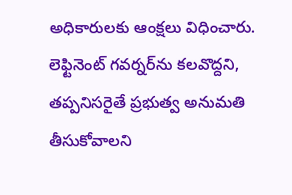అధికారులకు ఆంక్షలు విధించారు. లెఫ్టినెంట్‌ గవర్నర్‌ను కలవొద్దని, తప్పనిసరైతే ప్రభుత్వ అనుమతి తీసుకోవాలని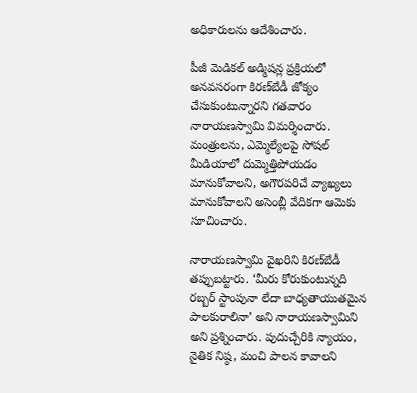అధికారులను ఆదేశించారు.

పీజీ మెడికల్‌ అడ్మిషన్ల ప్రక్రియలో అనవసరంగా కిరణ్‌బేడీ జోక్యం చేసుకుంటున్నారని గతవారం నారాయణస్వామి విమర్శించారు. మంత్రులను, ఎమ్మెల్యేలపై సోషల్‌ మీడియాలో దుమ్మెత్తిపోయడం మానుకోవాలని, అగౌరపరిచే వ్యాఖ్యలు మానుకోవాలని అసెంబ్లీ వేదికగా ఆమెకు సూచించారు.

నారాయణస్వామి వైఖరిని కిరణ్‌బేడీ తప్పుబట్టారు. ‘మీరు కోరుకుంటున్నది రబ్బర్‌ స్టాంపునా లేదా బాధ్యతాయుతమైన పాలకురాలినా’ అని నారాయణస్వామిని అని ప్రశ్నించారు. పుదుచ్చేరికి న్యాయం, నైతిక నిష్ఠ, మంచి పాలన కావాలని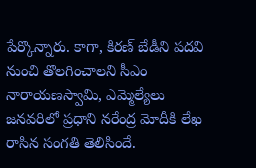పేర్కొన్నారు. కాగా, కిరణ్ బేడీని పదవి నుంచి తొలగించాలని సీఎం నారాయణస్వామి, ఎమ్మెల్యేలు జనవరిలో ప్రధాని నరేంద్ర మోదీకి లేఖ రాసిన సంగతి తెలిసిందే.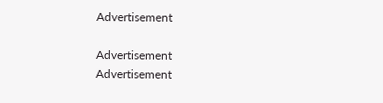Advertisement

Advertisement
Advertisement